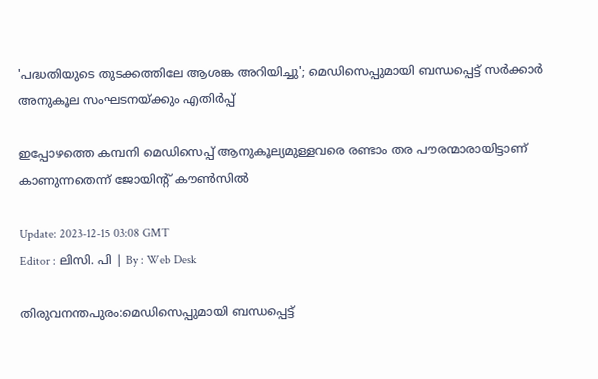'പദ്ധതിയുടെ തുടക്കത്തിലേ ആശങ്ക അറിയിച്ചു'; മെഡിസെപ്പുമായി ബന്ധപ്പെട്ട് സർക്കാർ അനുകൂല സംഘടനയ്ക്കും എതിർപ്പ്

ഇപ്പോഴത്തെ കമ്പനി മെഡിസെപ്പ് ആനുകൂല്യമുള്ളവരെ രണ്ടാം തര പൗരന്മാരായിട്ടാണ് കാണുന്നതെന്ന് ജോയിന്റ് കൗണ്‍സില്‍

Update: 2023-12-15 03:08 GMT
Editor : ലിസി. പി | By : Web Desk

തിരുവനന്തപുരം:മെഡിസെപ്പുമായി ബന്ധപ്പെട്ട്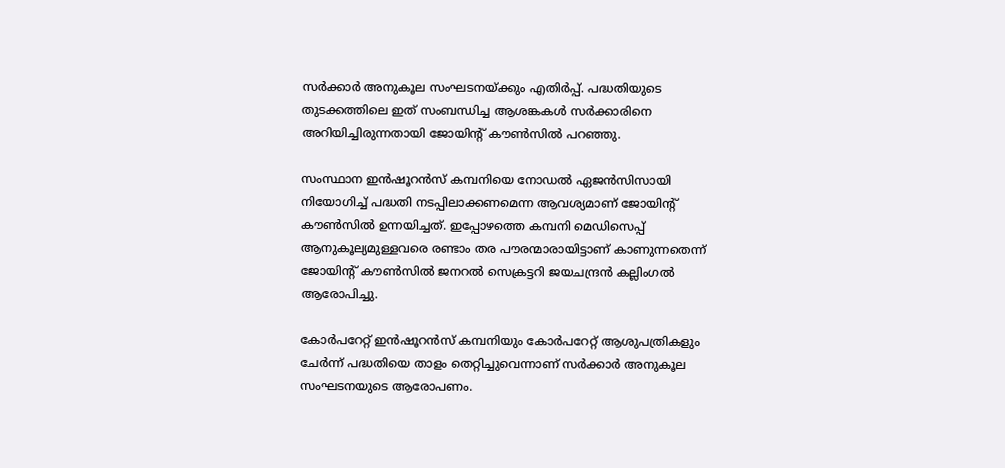സര്‍ക്കാര്‍ അനുകൂല സംഘടനയ്ക്കും എതിര്‍പ്പ്. പദ്ധതിയുടെ തുടക്കത്തിലെ ഇത് സംബന്ധിച്ച ആശങ്കകള്‍ സര്‍ക്കാരിനെ അറിയിച്ചിരുന്നതായി ജോയിന്റ് കൗൺസില്‍ പറഞ്ഞു.

സംസ്ഥാന ഇന്‍ഷൂറന്‍സ് കമ്പനിയെ നോഡല്‍ ഏജന്‍സിസായി നിയോഗിച്ച് പദ്ധതി നടപ്പിലാക്കണമെന്ന ആവശ്യമാണ് ജോയിന്റ് കൗണ്‍സില്‍ ഉന്നയിച്ചത്. ഇപ്പോഴത്തെ കമ്പനി മെഡിസെപ്പ് ആനുകൂല്യമുള്ളവരെ രണ്ടാം തര പൗരന്മാരായിട്ടാണ് കാണുന്നതെന്ന് ജോയിന്റ് കൗണ്‍സില്‍ ജനറല്‍ സെക്രട്ടറി ജയചന്ദ്രന്‍ കല്ലിംഗല്‍ ആരോപിച്ചു.

കോര്‍പറേറ്റ് ഇന്‍ഷൂറന്‍സ് കമ്പനിയും കോര്‍പറേറ്റ് ആശുപത്രികളും ചേര്‍ന്ന് പദ്ധതിയെ താളം തെറ്റിച്ചുവെന്നാണ് സര്‍ക്കാര്‍ അനുകൂല സംഘടനയുടെ ആരോപണം.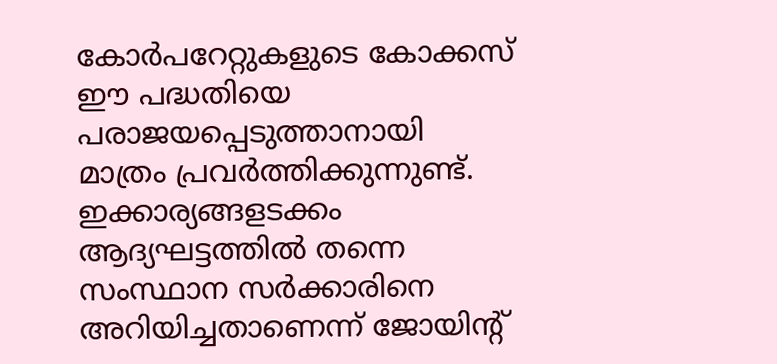കോര്‍പറേറ്റുകളുടെ കോക്കസ് ഈ പദ്ധതിയെ പരാജയപ്പെടുത്താനായി മാത്രം പ്രവര്‍ത്തിക്കുന്നുണ്ട്. ഇക്കാര്യങ്ങളടക്കം ആദ്യഘട്ടത്തില്‍ തന്നെ സംസ്ഥാന സര്‍ക്കാരിനെ അറിയിച്ചതാണെന്ന് ജോയിന്റ്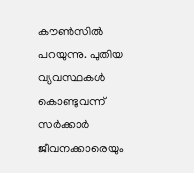കൗണ്‍സില്‍ പറയുന്നു. പുതിയ വ്യവസ്ഥകള്‍ കൊണ്ടുവന്ന് സര്‍ക്കാര്‍ ജീവനക്കാരെയും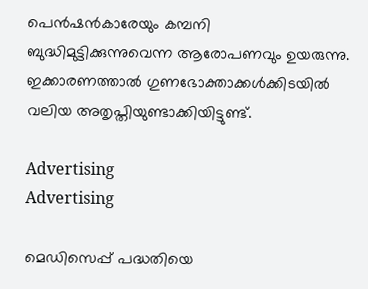പെന്‍ഷന്‍കാരേയും കമ്പനി ബുദ്ധിമുട്ടിക്കുന്നുവെന്ന ആരോപണവും ഉയരുന്നു. ഇക്കാരണത്താല്‍ ഗുണഭോക്താക്കള്‍ക്കിടയില്‍ വലിയ അതൃപ്തിയുണ്ടാക്കിയിട്ടുണ്ട്.

Advertising
Advertising

മെഡിസെപ്പ് പദ്ധതിയെ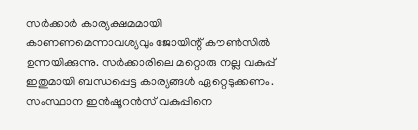സര്‍ക്കാര്‍ കാര്യക്ഷമമായി കാണണമെന്നാവശ്യവും ജോയിന്റ് കൗണ്‍സില്‍ ഉന്നയിക്കുന്നു. സര്‍ക്കാരിലെ മറ്റൊരു നല്ല വകുപ്പ് ഇതുമായി ബന്ധപ്പെട്ട കാര്യങ്ങള്‍ ഏറ്റെടുക്കണം. സംസ്ഥാന ഇന്‍ഷൂറന്‍സ് വകുപ്പിനെ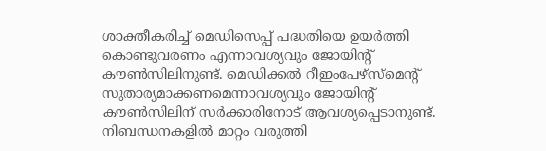ശാക്തീകരിച്ച് മെഡിസെപ്പ് പദ്ധതിയെ ഉയര്‍ത്തി കൊണ്ടുവരണം എന്നാവശ്യവും ജോയിന്റ് കൗണ്‍സിലിനുണ്ട്. മെഡിക്കല്‍ റീഇംപേഴ്സ്മെന്റ് സുതാര്യമാക്കണമെന്നാവശ്യവും ജോയിന്റ് കൗണ്‍സിലിന് സര്‍ക്കാരിനോട് ആവശ്യപ്പെടാനുണ്ട്. നിബന്ധനകളില്‍ മാറ്റം വരുത്തി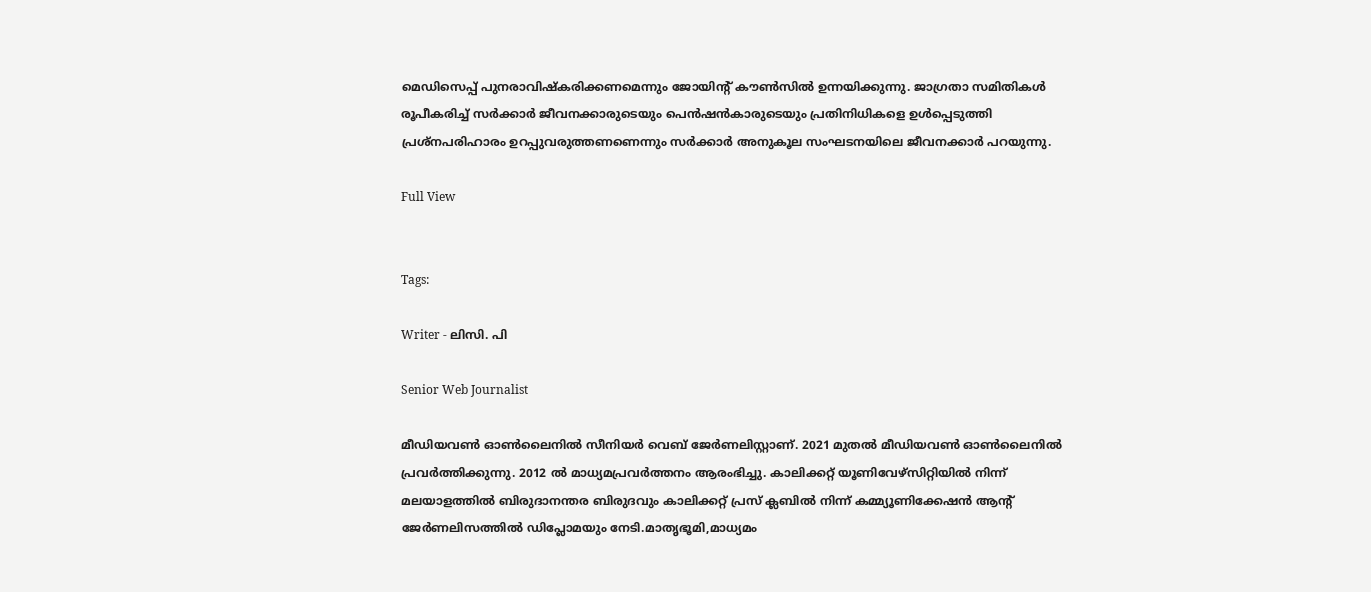മെഡിസെപ്പ് പുനരാവിഷ്കരിക്കണമെന്നും ജോയിന്റ് കൗണ്‍സില്‍ ഉന്നയിക്കുന്നു. ജാഗ്രതാ സമിതികള്‍ രൂപീകരിച്ച് സര്‍ക്കാര്‍ ജീവനക്കാരുടെയും പെന്‍ഷന്‍കാരുടെയും പ്രതിനിധികളെ ഉള്‍പ്പെടുത്തി പ്രശ്നപരിഹാരം ഉറപ്പുവരുത്തണണെന്നും സര്‍ക്കാര്‍ അനുകൂല സംഘടനയിലെ ജീവനക്കാര്‍ പറയുന്നു.

Full View


Tags:

Writer - ലിസി. പി

Senior Web Journalist

മീഡിയവൺ ഓൺലൈനിൽ സീനിയർ വെബ് ജേർണലിസ്റ്റാണ്. 2021 മുതൽ മീഡിയവൺ ഓൺലൈനിൽ പ്രവർത്തിക്കുന്നു. 2012 ല്‍ മാധ്യമപ്രവര്‍ത്തനം ആരംഭിച്ചു. കാലിക്കറ്റ് യൂണിവേഴ്‌സിറ്റിയിൽ നിന്ന് മലയാളത്തിൽ ബിരുദാനന്തര ബിരുദവും കാലിക്കറ്റ് പ്രസ് ക്ലബിൽ നിന്ന് കമ്മ്യൂണിക്കേഷൻ ആന്റ് ജേർണലിസത്തിൽ ഡിപ്ലോമയും നേടി.മാതൃഭൂമി,മാധ്യമം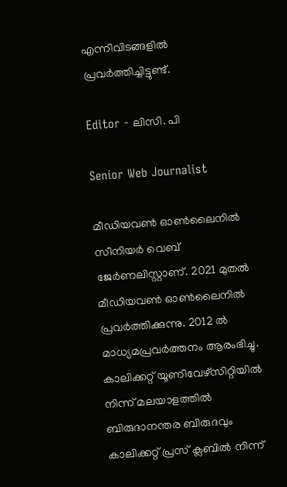എന്നിവിടങ്ങളിൽ പ്രവർത്തിച്ചിട്ടുണ്ട്.

Editor - ലിസി. പി

Senior Web Journalist

മീഡിയവൺ ഓൺലൈനിൽ സീനിയർ വെബ് ജേർണലിസ്റ്റാണ്. 2021 മുതൽ മീഡിയവൺ ഓൺലൈനിൽ പ്രവർത്തിക്കുന്നു. 2012 ല്‍ മാധ്യമപ്രവര്‍ത്തനം ആരംഭിച്ചു. കാലിക്കറ്റ് യൂണിവേഴ്‌സിറ്റിയിൽ നിന്ന് മലയാളത്തിൽ ബിരുദാനന്തര ബിരുദവും കാലിക്കറ്റ് പ്രസ് ക്ലബിൽ നിന്ന്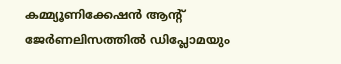കമ്മ്യൂണിക്കേഷൻ ആന്റ് ജേർണലിസത്തിൽ ഡിപ്ലോമയും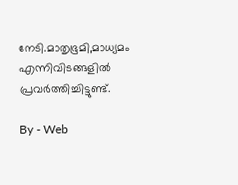നേടി.മാതൃഭൂമി,മാധ്യമം എന്നിവിടങ്ങളിൽ പ്രവർത്തിച്ചിട്ടുണ്ട്.

By - Web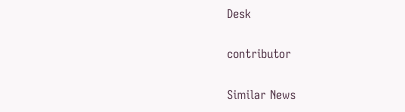Desk

contributor

Similar News